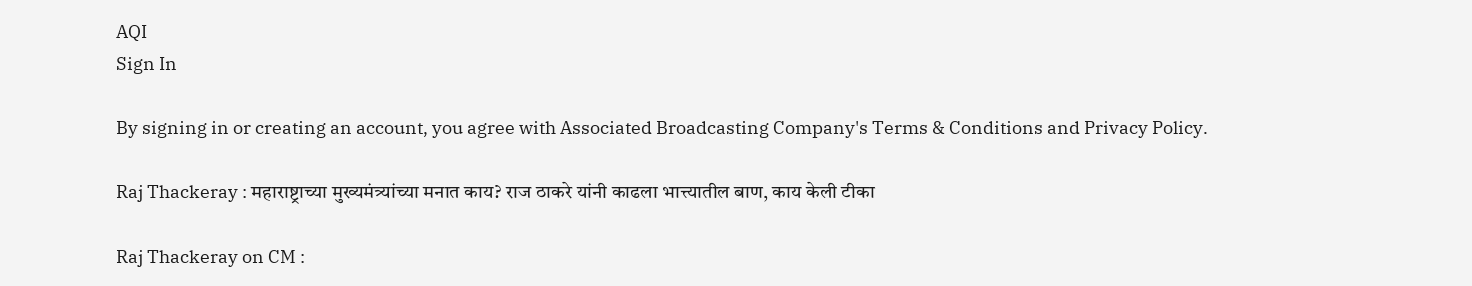AQI
Sign In

By signing in or creating an account, you agree with Associated Broadcasting Company's Terms & Conditions and Privacy Policy.

Raj Thackeray : महाराष्ट्राच्या मुख्यमंत्र्यांच्या मनात काय? राज ठाकरे यांनी काढला भात्त्यातील बाण, काय केली टीका

Raj Thackeray on CM :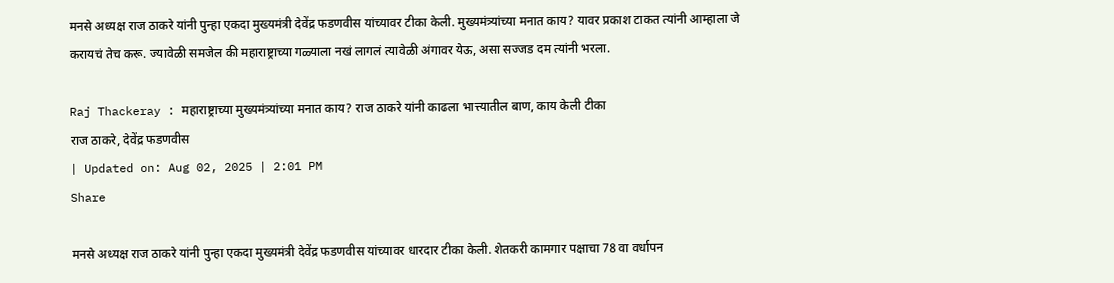मनसे अध्यक्ष राज ठाकरे यांनी पुन्हा एकदा मुख्यमंत्री देवेंद्र फडणवीस यांच्यावर टीका केली. मुख्यमंत्र्यांच्या मनात काय? यावर प्रकाश टाकत त्यांनी आम्हाला जे करायचं तेच करू. ज्यावेळी समजेल की महाराष्ट्राच्या गळ्याला नखं लागलं त्यावेळी अंगावर येऊ, असा सज्जड दम त्यांनी भरला.

Raj Thackeray : महाराष्ट्राच्या मुख्यमंत्र्यांच्या मनात काय? राज ठाकरे यांनी काढला भात्त्यातील बाण, काय केली टीका
राज ठाकरे, देवेंद्र फडणवीस
| Updated on: Aug 02, 2025 | 2:01 PM
Share

मनसे अध्यक्ष राज ठाकरे यांनी पुन्हा एकदा मुख्यमंत्री देवेंद्र फडणवीस यांच्यावर धारदार टीका केली. शेतकरी कामगार पक्षाचा 78 वा वर्धापन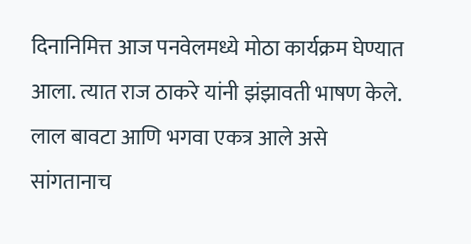दिनानिमित्त आज पनवेलमध्ये मोठा कार्यक्रम घेण्यात आला. त्यात राज ठाकरे यांनी झंझावती भाषण केले. लाल बावटा आणि भगवा एकत्र आले असे सांगतानाच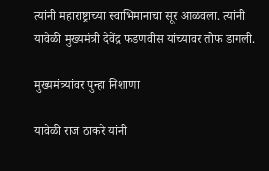त्यांनी महाराष्ट्राच्या स्वाभिमानाचा सूर आळवला. त्यांनी यावेळी मुख्यमंत्री देवेंद्र फडणवीस यांच्यावर तोफ डागली.

मुख्यमंत्र्यांवर पुन्हा निशाणा

यावेळी राज ठाकरे यांनी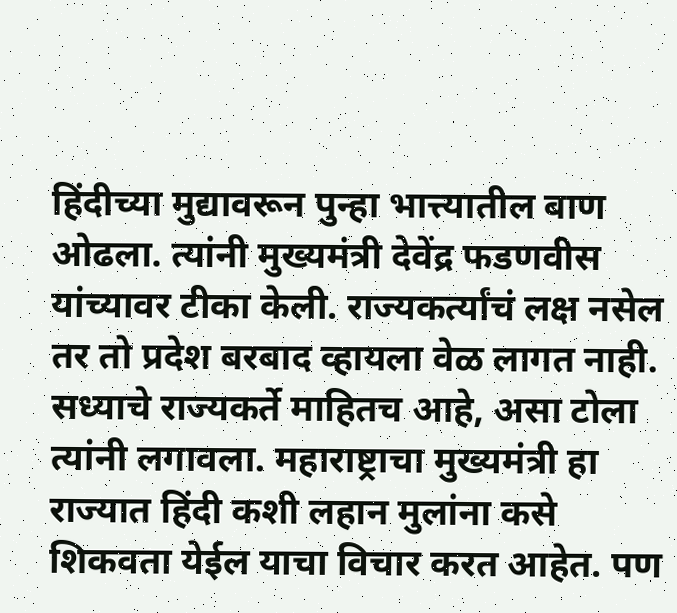हिंदीच्या मुद्यावरून पुन्हा भात्त्यातील बाण ओढला. त्यांनी मुख्यमंत्री देवेंद्र फडणवीस यांच्यावर टीका केली. राज्यकर्त्यांचं लक्ष नसेल तर तो प्रदेश बरबाद व्हायला वेळ लागत नाही. सध्याचे राज्यकर्ते माहितच आहे, असा टोला त्यांनी लगावला. महाराष्ट्राचा मुख्यमंत्री हा राज्यात हिंदी कशी लहान मुलांना कसे शिकवता येईल याचा विचार करत आहेत. पण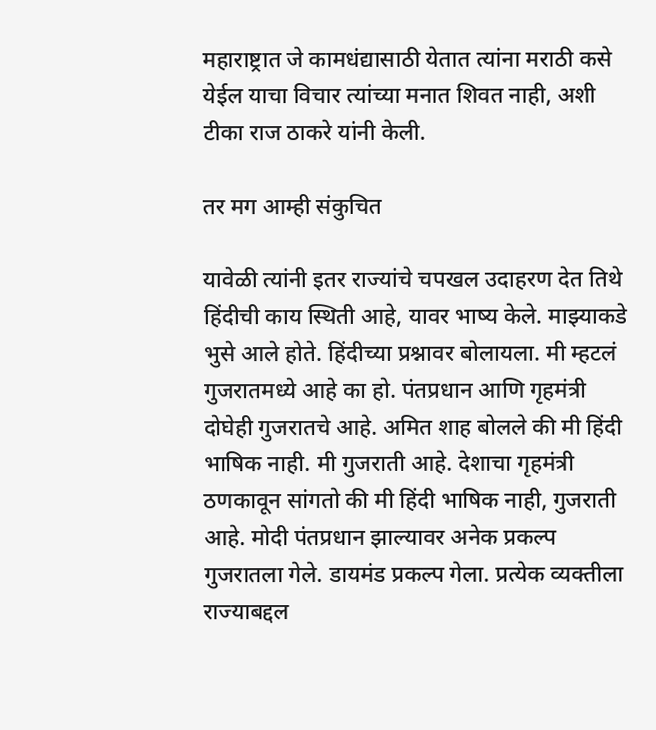महाराष्ट्रात जे कामधंद्यासाठी येतात त्यांना मराठी कसे येईल याचा विचार त्यांच्या मनात शिवत नाही, अशी टीका राज ठाकरे यांनी केली.

तर मग आम्ही संकुचित

यावेळी त्यांनी इतर राज्यांचे चपखल उदाहरण देत तिथे हिंदीची काय स्थिती आहे, यावर भाष्य केले. माझ्याकडे भुसे आले होते. हिंदीच्या प्रश्नावर बोलायला. मी म्हटलं गुजरातमध्ये आहे का हो. पंतप्रधान आणि गृहमंत्री दोघेही गुजरातचे आहे. अमित शाह बोलले की मी हिंदी भाषिक नाही. मी गुजराती आहे. देशाचा गृहमंत्री ठणकावून सांगतो की मी हिंदी भाषिक नाही, गुजराती आहे. मोदी पंतप्रधान झाल्यावर अनेक प्रकल्प गुजरातला गेले. डायमंड प्रकल्प गेला. प्रत्येक व्यक्तीला राज्याबद्दल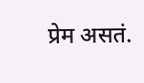प्रेम असतं.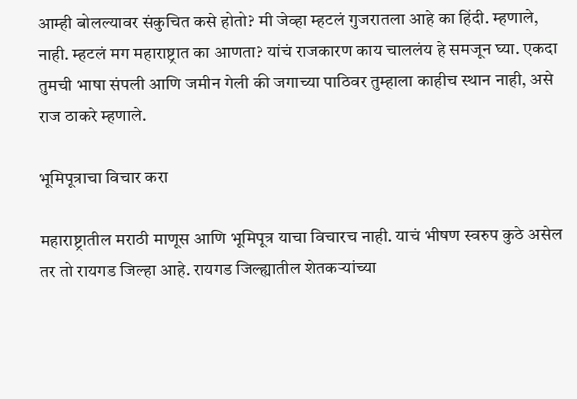आम्ही बोलल्यावर संकुचित कसे होतो? मी जेव्हा म्हटलं गुजरातला आहे का हिंदी. म्हणाले, नाही. म्हटलं मग महाराष्ट्रात का आणता? यांचं राजकारण काय चाललंय हे समजून घ्या. एकदा तुमची भाषा संपली आणि जमीन गेली की जगाच्या पाठिवर तुम्हाला काहीच स्थान नाही, असे राज ठाकरे म्हणाले.

भूमिपूत्राचा विचार करा

महाराष्ट्रातील मराठी माणूस आणि भूमिपूत्र याचा विचारच नाही. याचं भीषण स्वरुप कुठे असेल तर तो रायगड जिल्हा आहे. रायगड जिल्ह्यातील शेतकऱ्यांच्या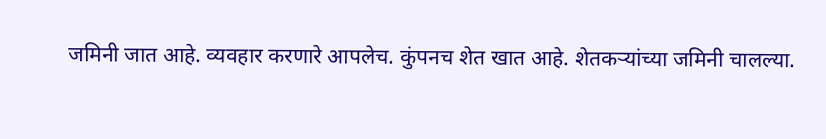जमिनी जात आहे. व्यवहार करणारे आपलेच. कुंपनच शेत खात आहे. शेतकऱ्यांच्या जमिनी चालल्या.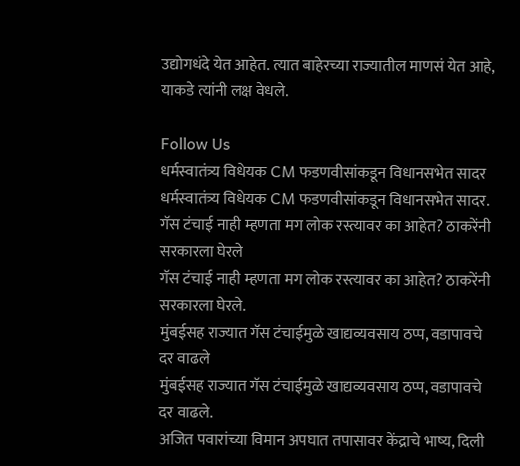उद्योगधंदे येत आहेत. त्यात बाहेरच्या राज्यातील माणसं येत आहे, याकडे त्यांनी लक्ष वेधले.

Follow Us
धर्मस्वातंत्र्य विधेयक CM फडणवीसांकडून विधानसभेत सादर
धर्मस्वातंत्र्य विधेयक CM फडणवीसांकडून विधानसभेत सादर.
गॅस टंचाई नाही म्हणता मग लोक रस्त्यावर का आहेत? ठाकरेंनी सरकारला घेरले
गॅस टंचाई नाही म्हणता मग लोक रस्त्यावर का आहेत? ठाकरेंनी सरकारला घेरले.
मुंबईसह राज्यात गॅस टंचाईमुळे खाद्यव्यवसाय ठप्प, वडापावचे दर वाढले
मुंबईसह राज्यात गॅस टंचाईमुळे खाद्यव्यवसाय ठप्प, वडापावचे दर वाढले.
अजित पवारांच्या विमान अपघात तपासावर केंद्राचे भाष्य, दिली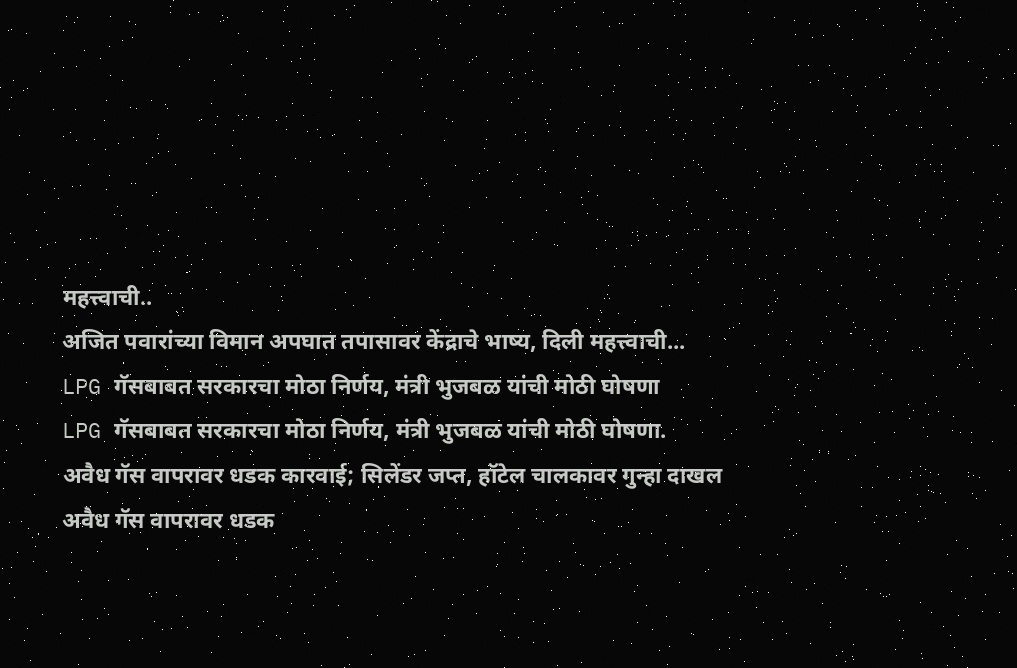महत्त्वाची..
अजित पवारांच्या विमान अपघात तपासावर केंद्राचे भाष्य, दिली महत्त्वाची...
LPG गॅसबाबत सरकारचा मोठा निर्णय, मंत्री भुजबळ यांची मोठी घोषणा
LPG गॅसबाबत सरकारचा मोठा निर्णय, मंत्री भुजबळ यांची मोठी घोषणा.
अवैध गॅस वापरावर धडक कारवाई; सिलेंडर जप्त, हॉटेल चालकावर गुन्हा दाखल
अवैध गॅस वापरावर धडक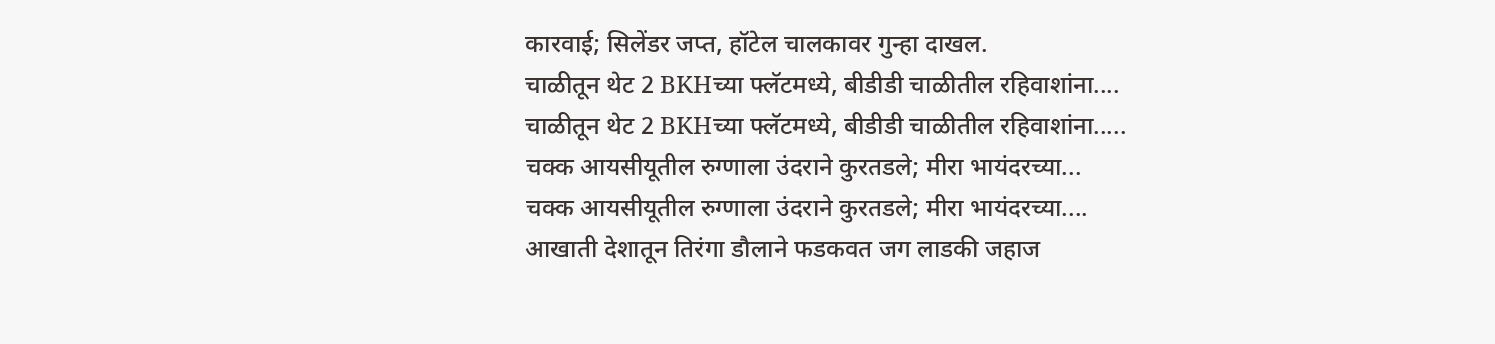कारवाई; सिलेंडर जप्त, हॉटेल चालकावर गुन्हा दाखल.
चाळीतून थेट 2 BKHच्या फ्लॅटमध्ये, बीडीडी चाळीतील रहिवाशांना....
चाळीतून थेट 2 BKHच्या फ्लॅटमध्ये, बीडीडी चाळीतील रहिवाशांना.....
चक्क आयसीयूतील रुग्णाला उंदराने कुरतडले; मीरा भायंदरच्या...
चक्क आयसीयूतील रुग्णाला उंदराने कुरतडले; मीरा भायंदरच्या....
आखाती देशातून तिरंगा डौलाने फडकवत जग लाडकी जहाज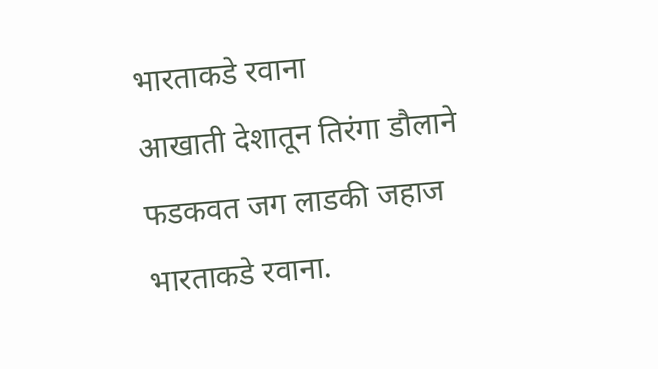भारताकडे रवाना
आखाती देशातून तिरंगा डौलाने फडकवत जग लाडकी जहाज भारताकडे रवाना.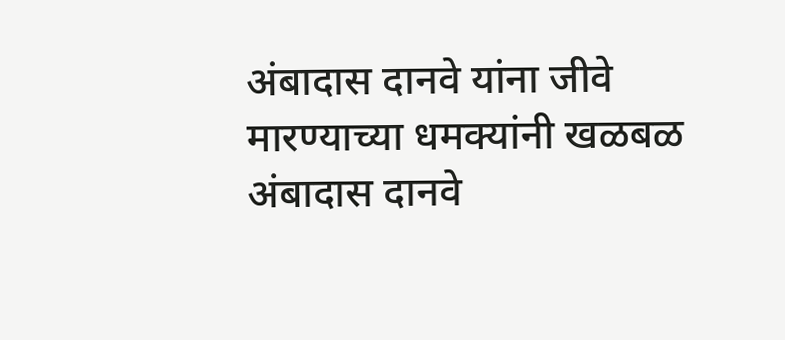अंबादास दानवे यांना जीवे मारण्याच्या धमक्यांनी खळबळ
अंबादास दानवे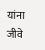यांना जीवे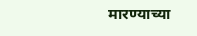मारण्याच्या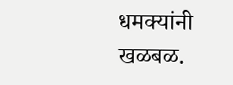धमक्यांनी खळबळ.